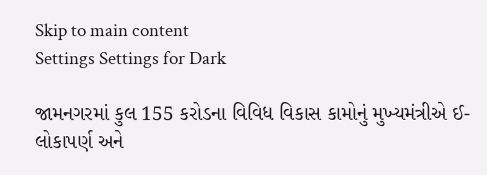Skip to main content
Settings Settings for Dark

જામનગરમાં કુલ 155 કરોડના વિવિધ વિકાસ કામોનું મુખ્યમંત્રીએ ઈ-લોકાપર્ણ અને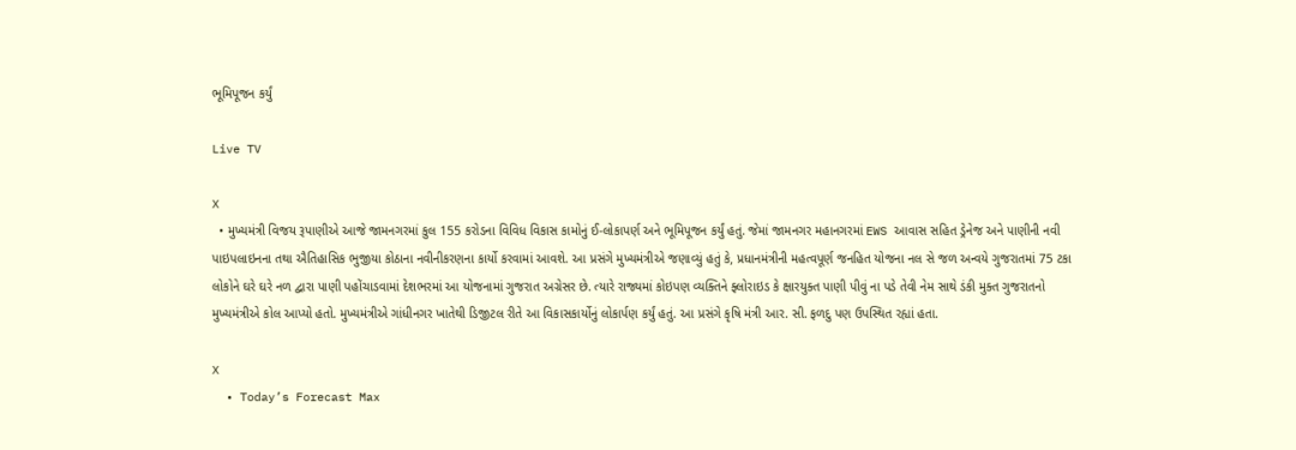ભૂમિપૂજન કર્યું

Live TV

X
  • મુખ્યમંત્રી વિજય રૂપાણીએ આજે જામનગરમાં કુલ 155 કરોડના વિવિધ વિકાસ કામોનું ઈ-લોકાપર્ણ અને ભૂમિપૂજન કર્યું હતું. જેમાં જામનગર મહાનગરમાં EWS આવાસ સહિત ડ્રેનેજ અને પાણીની નવી પાઇપલાઇનના તથા ઐતિહાસિક ભુજીયા કોઠાના નવીનીકરણના કાર્યો કરવામાં આવશે. આ પ્રસંગે મુખ્યમંત્રીએ જણાવ્યું હતું કે, પ્રધાનમંત્રીની મહત્વપૂર્ણ જનહિત યોજના નલ સે જળ અન્વયે ગુજરાતમાં 75 ટકા લોકોને ઘરે ઘરે નળ દ્વારા પાણી પહોંચાડવામાં દેશભરમાં આ યોજનામાં ગુજરાત અગ્રેસર છે. ત્યારે રાજ્યમાં કોઇપણ વ્યક્તિને ફ્લોરાઇડ કે ક્ષારયુક્ત પાણી પીવું ના પડે તેવી નેમ સાથે ડંકી મુક્ત ગુજરાતનો મુખ્યમંત્રીએ કોલ આપ્યો હતો. મુખ્યમંત્રીએ ગાંધીનગર ખાતેથી ડિજીટલ રીતે આ વિકાસકાર્યોનું લોકાર્પણ કર્યું હતું. આ પ્રસંગે કૃષિ મંત્રી આર. સી. ફળદુ પણ ઉપસ્થિત રહ્યાં હતા.

X
  • Today’s Forecast Max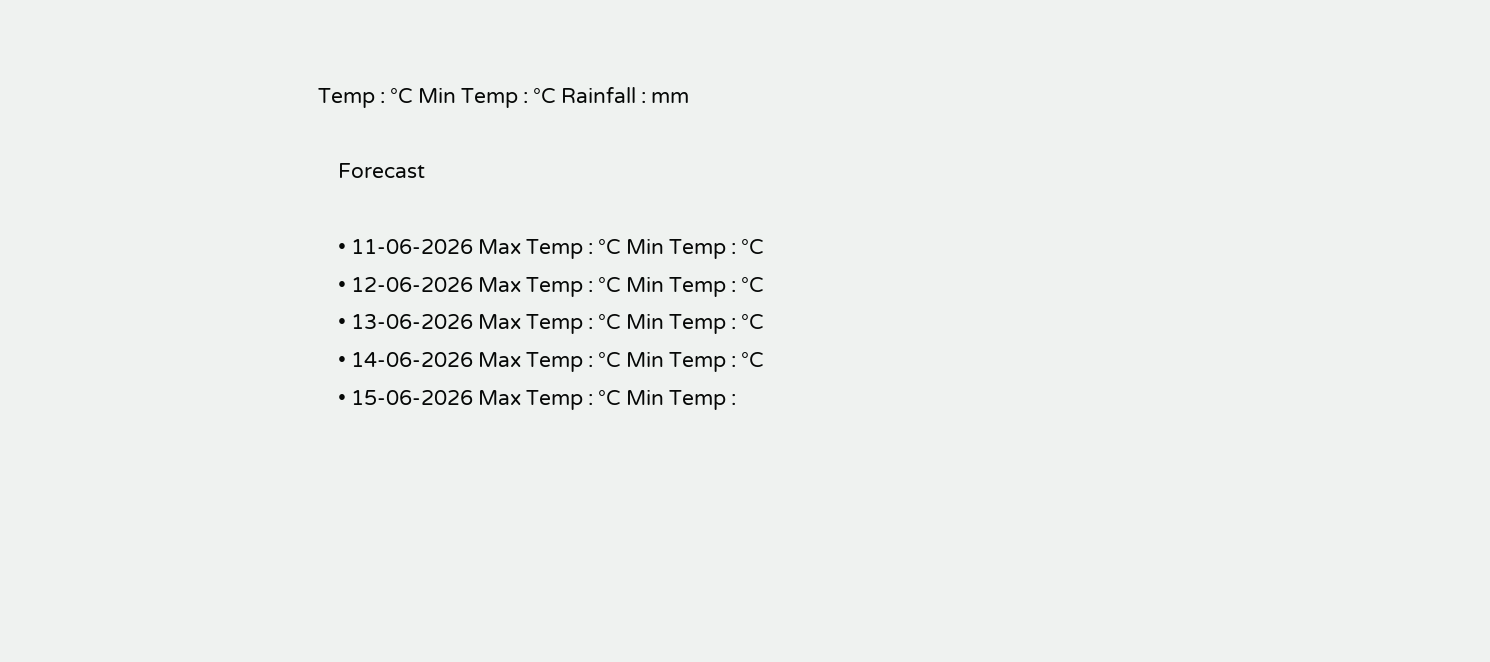Temp : °C Min Temp : °C Rainfall : mm

    Forecast

    • 11-06-2026 Max Temp : °C Min Temp : °C
    • 12-06-2026 Max Temp : °C Min Temp : °C
    • 13-06-2026 Max Temp : °C Min Temp : °C
    • 14-06-2026 Max Temp : °C Min Temp : °C
    • 15-06-2026 Max Temp : °C Min Temp :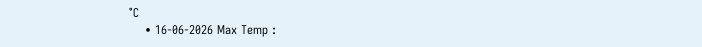°C
    • 16-06-2026 Max Temp :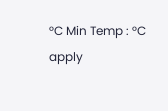°C Min Temp : °C
apply